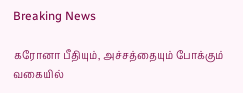Breaking News

கரோனா பீதியும், அச்சத்தையும் போக்கும் வகையில்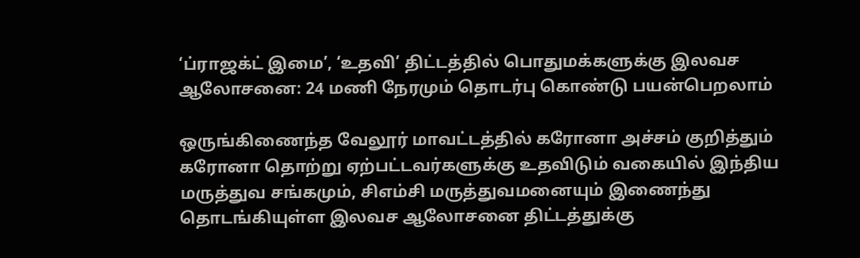‘ப்ராஜக்ட் இமை’, ‘உதவி’ திட்டத்தில் பொதுமக்களுக்கு இலவச ஆலோசனை: 24 மணி நேரமும் தொடர்பு கொண்டு பயன்பெறலாம்

ஒருங்கிணைந்த வேலூர் மாவட்டத்தில் கரோனா அச்சம் குறித்தும் கரோனா தொற்று ஏற்பட்டவர்களுக்கு உதவிடும் வகையில் இந்திய மருத்துவ சங்கமும், சிஎம்சி மருத்துவமனையும் இணைந்து தொடங்கியுள்ள இலவச ஆலோசனை திட்டத்துக்கு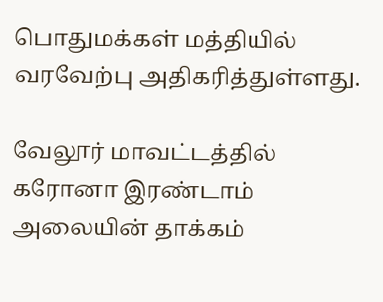பொதுமக்கள் மத்தியில் வரவேற்பு அதிகரித்துள்ளது.

வேலூர் மாவட்டத்தில் கரோனா இரண்டாம் அலையின் தாக்கம்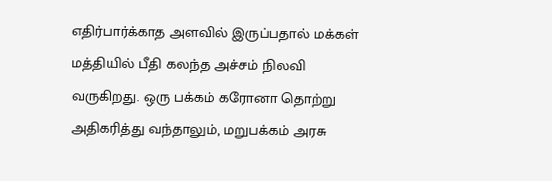எதிர்பார்க்காத அளவில் இருப்பதால் மக்கள் மத்தியில் பீதி கலந்த அச்சம் நிலவி வருகிறது. ஒரு பக்கம் கரோனா தொற்று அதிகரித்து வந்தாலும், மறுபக்கம் அரசு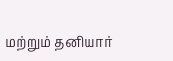மற்றும் தனியார்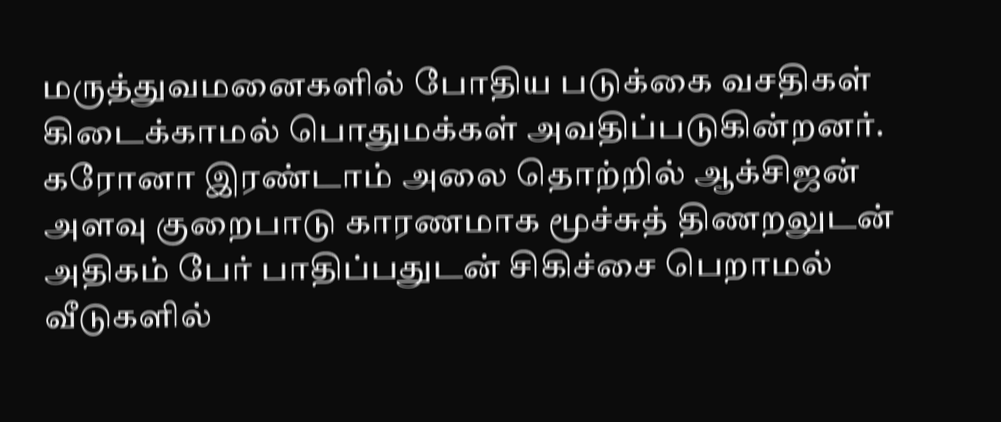மருத்துவமனைகளில் போதிய படுக்கை வசதிகள் கிடைக்காமல் பொதுமக்கள் அவதிப்படுகின்றனர். கரோனா இரண்டாம் அலை தொற்றில் ஆக்சிஜன் அளவு குறைபாடு காரணமாக மூச்சுத் திணறலுடன் அதிகம் பேர் பாதிப்பதுடன் சிகிச்சை பெறாமல் வீடுகளில்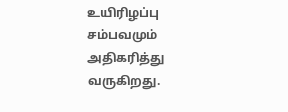உயிரிழப்பு சம்பவமும் அதிகரித்து வருகிறது.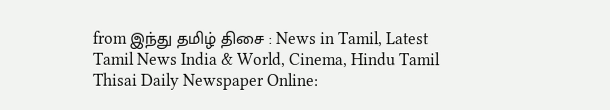from இந்து தமிழ் திசை : News in Tamil, Latest Tamil News India & World, Cinema, Hindu Tamil Thisai Daily Newspaper Online: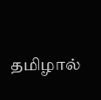தமிழால்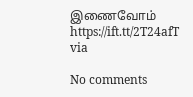இணைவோம் https://ift.tt/2T24afT
via

No comments